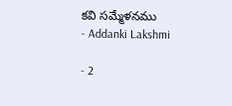కవి సమ్మేళనము
- Addanki Lakshmi

- 2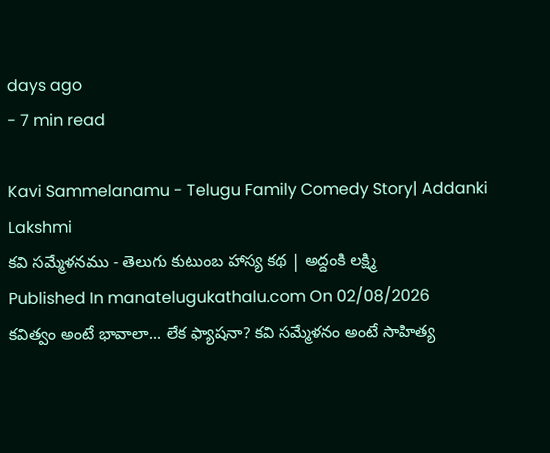days ago
- 7 min read

Kavi Sammelanamu - Telugu Family Comedy Story| Addanki Lakshmi
కవి సమ్మేళనము - తెలుగు కుటుంబ హాస్య కథ | అద్దంకి లక్ష్మి
Published In manatelugukathalu.com On 02/08/2026
కవిత్వం అంటే భావాలా... లేక ఫ్యాషనా? కవి సమ్మేళనం అంటే సాహిత్య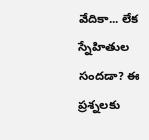వేదికా... లేక స్నేహితుల సందడా? ఈ ప్రశ్నలకు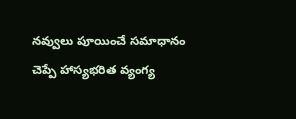నవ్వులు పూయించే సమాధానం చెప్పే హాస్యభరిత వ్యంగ్య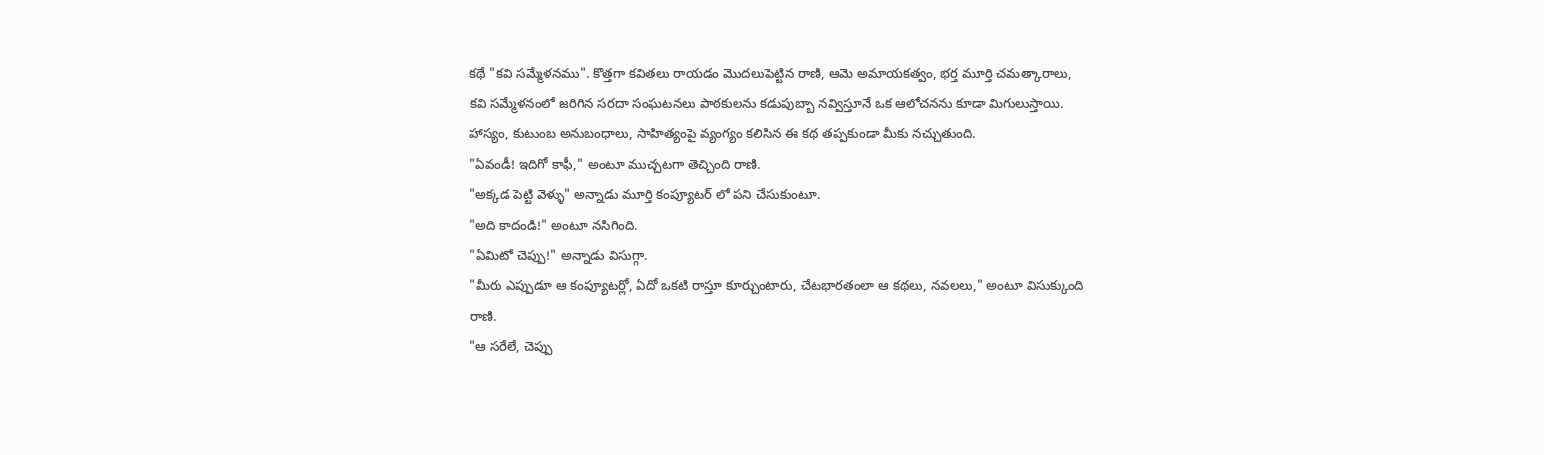కథే "కవి సమ్మేళనము". కొత్తగా కవితలు రాయడం మొదలుపెట్టిన రాణి, ఆమె అమాయకత్వం, భర్త మూర్తి చమత్కారాలు, కవి సమ్మేళనంలో జరిగిన సరదా సంఘటనలు పాఠకులను కడుపుబ్బా నవ్విస్తూనే ఒక ఆలోచనను కూడా మిగులుస్తాయి. హాస్యం, కుటుంబ అనుబంధాలు, సాహిత్యంపై వ్యంగ్యం కలిసిన ఈ కథ తప్పకుండా మీకు నచ్చుతుంది.
"ఏవండీ! ఇదిగో కాఫీ," అంటూ ముచ్చటగా తెచ్చింది రాణి.
"అక్కడ పెట్టి వెళ్ళు" అన్నాడు మూర్తి కంప్యూటర్ లో పని చేసుకుంటూ.
"అది కాదండి!" అంటూ నసిగింది.
"ఏమిటో చెప్పు!" అన్నాడు విసుగ్గా.
"మీరు ఎప్పుడూ ఆ కంప్యూటర్లో, ఏదో ఒకటి రాస్తూ కూర్చుంటారు, చేటభారతంలా ఆ కథలు, నవలలు," అంటూ విసుక్కుంది రాణి.
"ఆ సరేలే, చెప్పు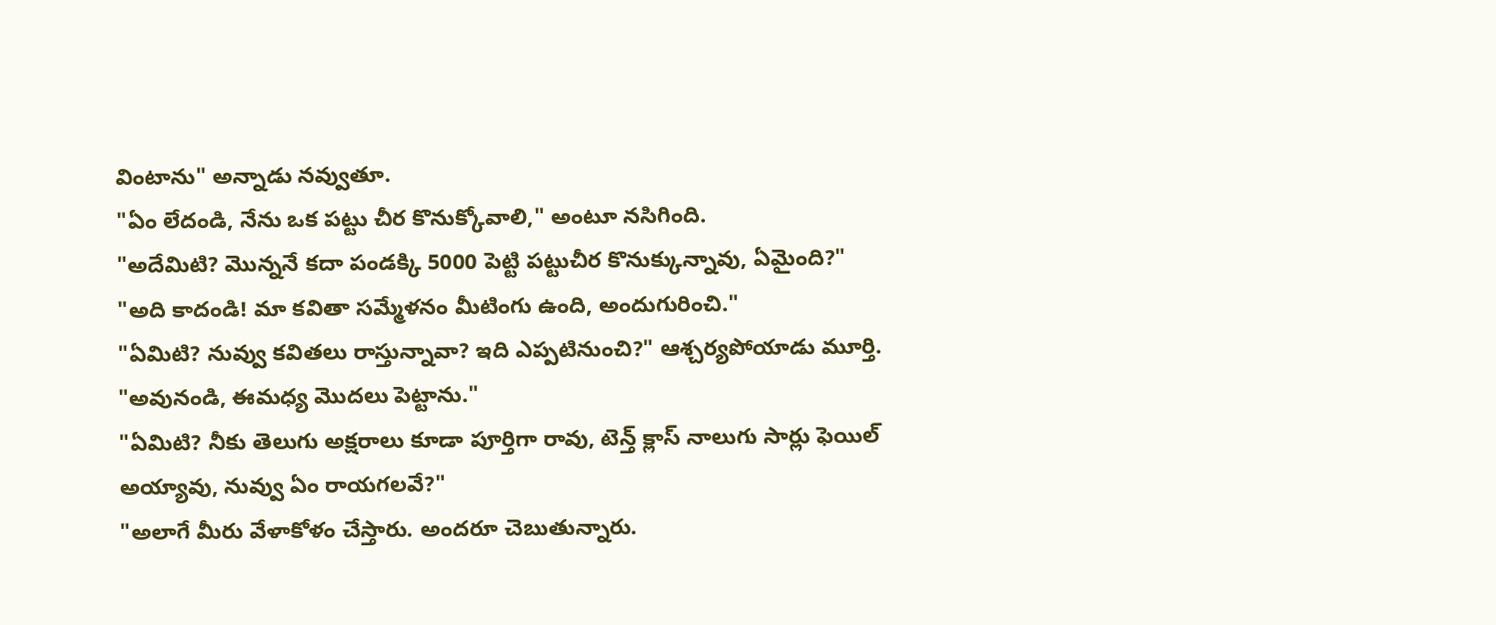వింటాను" అన్నాడు నవ్వుతూ.
"ఏం లేదండి, నేను ఒక పట్టు చీర కొనుక్కోవాలి," అంటూ నసిగింది.
"అదేమిటి? మొన్ననే కదా పండక్కి 5000 పెట్టి పట్టుచీర కొనుక్కున్నావు, ఏమైంది?"
"అది కాదండి! మా కవితా సమ్మేళనం మీటింగు ఉంది, అందుగురించి."
"ఏమిటి? నువ్వు కవితలు రాస్తున్నావా? ఇది ఎప్పటినుంచి?" ఆశ్చర్యపోయాడు మూర్తి.
"అవునండి, ఈమధ్య మొదలు పెట్టాను."
"ఏమిటి? నీకు తెలుగు అక్షరాలు కూడా పూర్తిగా రావు, టెన్త్ క్లాస్ నాలుగు సార్లు ఫెయిల్ అయ్యావు, నువ్వు ఏం రాయగలవే?"
"అలాగే మీరు వేళాకోళం చేస్తారు. అందరూ చెబుతున్నారు.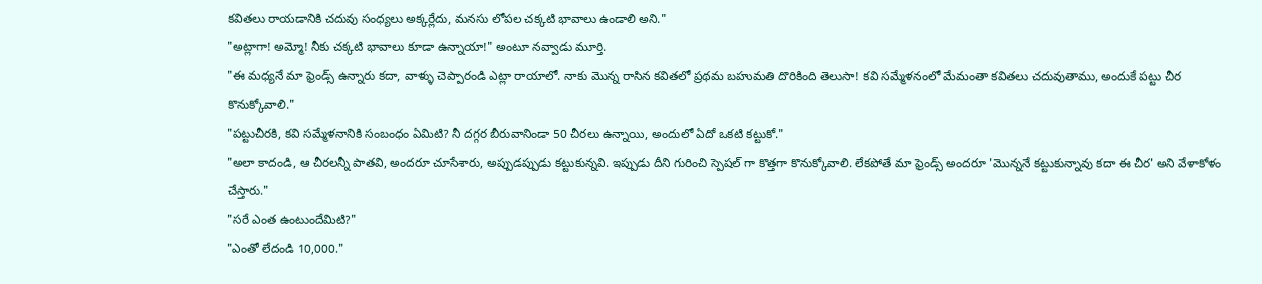కవితలు రాయడానికి చదువు సంధ్యలు అక్కర్లేదు, మనసు లోపల చక్కటి భావాలు ఉండాలి అని."
"అట్లాగా! అమ్మో! నీకు చక్కటి భావాలు కూడా ఉన్నాయా!" అంటూ నవ్వాడు మూర్తి.
"ఈ మధ్యనే మా ఫ్రెండ్స్ ఉన్నారు కదా, వాళ్ళు చెప్పారండి ఎట్లా రాయాలో. నాకు మొన్న రాసిన కవితలో ప్రథమ బహుమతి దొరికింది తెలుసా! కవి సమ్మేళనంలో మేమంతా కవితలు చదువుతాము, అందుకే పట్టు చీర కొనుక్కోవాలి."
"పట్టుచీరకి, కవి సమ్మేళనానికి సంబంధం ఏమిటి? నీ దగ్గర బీరువానిండా 50 చీరలు ఉన్నాయి, అందులో ఏదో ఒకటి కట్టుకో."
"అలా కాదండి, ఆ చీరలన్నీ పాతవి, అందరూ చూసేశారు, అప్పుడప్పుడు కట్టుకున్నవి. ఇప్పుడు దీని గురించి స్పెషల్ గా కొత్తగా కొనుక్కోవాలి. లేకపోతే మా ఫ్రెండ్స్ అందరూ 'మొన్ననే కట్టుకున్నావు కదా ఈ చీర' అని వేళాకోళం చేస్తారు."
"సరే ఎంత ఉంటుందేమిటి?"
"ఎంతో లేదండి 10,000."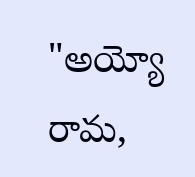"అయ్యో రామ,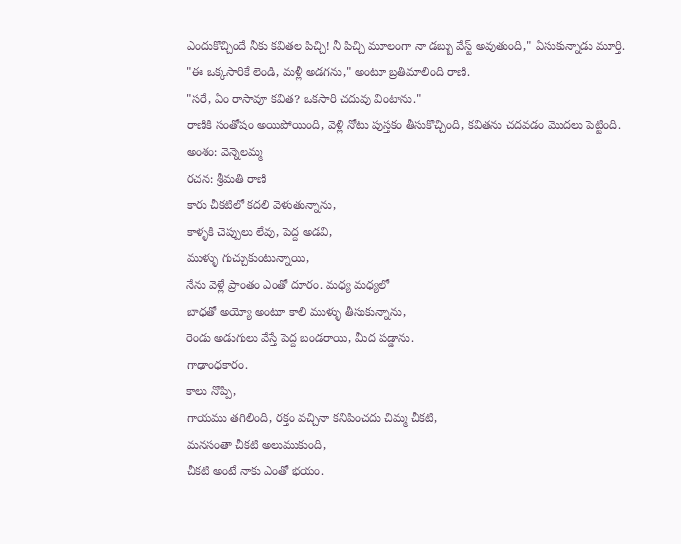ఎందుకొచ్చిందే నీకు కవితల పిచ్చి! నీ పిచ్చి మూలంగా నా డబ్బు వేస్ట్ అవుతుంది," ఏసుకున్నాడు మూర్తి.
"ఈ ఒక్కసారికే లెండి, మళ్లీ అడగను," అంటూ బ్రతిమాలింది రాణి.
"సరే, ఏం రాసావూ కవిత? ఒకసారి చదువు వింటాను."
రాణికి సంతోషం అయిపోయింది, వెళ్లి నోటు పుస్తకం తీసుకొచ్చింది, కవితను చదవడం మొదలు పెట్టింది.
అంశం: వెన్నెలమ్మ
రచన: శ్రీమతి రాణి
కారు చీకటిలో కదలి వెళుతున్నాను,
కాళ్ళకి చెప్పులు లేవు, పెద్ద అడవి,
ముళ్ళు గుచ్చుకుంటున్నాయి,
నేను వెళ్లే ప్రాంతం ఎంతో దూరం. మధ్య మధ్యలో
బాధతో అయ్యో అంటూ కాలి ముళ్ళు తీసుకున్నాను,
రెండు అడుగులు వేస్తే పెద్ద బండరాయి, మీద పడ్డాను.
గాఢాంధకారం.
కాలు నొప్పి,
గాయము తగిలింది, రక్తం వచ్చినా కనిపించదు చిమ్మ చీకటి,
మనసంతా చీకటి అలుముకుంది,
చీకటి అంటే నాకు ఎంతో భయం.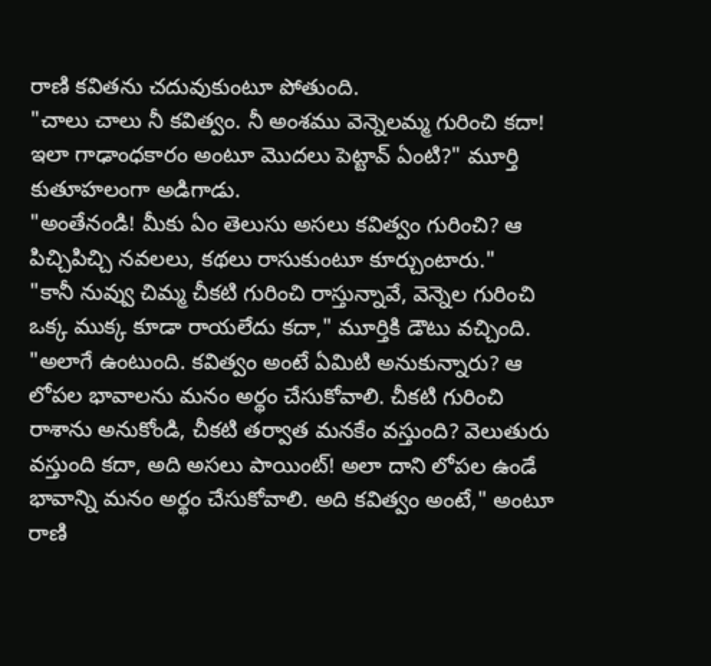రాణి కవితను చదువుకుంటూ పోతుంది.
"చాలు చాలు నీ కవిత్వం. నీ అంశము వెన్నెలమ్మ గురించి కదా! ఇలా గాఢాంధకారం అంటూ మొదలు పెట్టావ్ ఏంటి?" మూర్తి కుతూహలంగా అడిగాడు.
"అంతేనండి! మీకు ఏం తెలుసు అసలు కవిత్వం గురించి? ఆ పిచ్చిపిచ్చి నవలలు, కథలు రాసుకుంటూ కూర్చుంటారు."
"కానీ నువ్వు చిమ్మ చీకటి గురించి రాస్తున్నావే, వెన్నెల గురించి ఒక్క ముక్క కూడా రాయలేదు కదా," మూర్తికి డౌటు వచ్చింది.
"అలాగే ఉంటుంది. కవిత్వం అంటే ఏమిటి అనుకున్నారు? ఆ లోపల భావాలను మనం అర్థం చేసుకోవాలి. చీకటి గురించి రాశాను అనుకోండి, చీకటి తర్వాత మనకేం వస్తుంది? వెలుతురు వస్తుంది కదా, అది అసలు పాయింట్! అలా దాని లోపల ఉండే భావాన్ని మనం అర్థం చేసుకోవాలి. అది కవిత్వం అంటే," అంటూ రాణి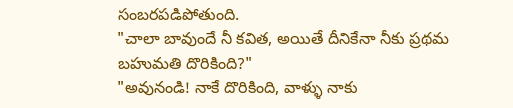సంబరపడిపోతుంది.
"చాలా బావుందే నీ కవిత, అయితే దీనికేనా నీకు ప్రథమ బహుమతి దొరికింది?"
"అవునండి! నాకే దొరికింది, వాళ్ళు నాకు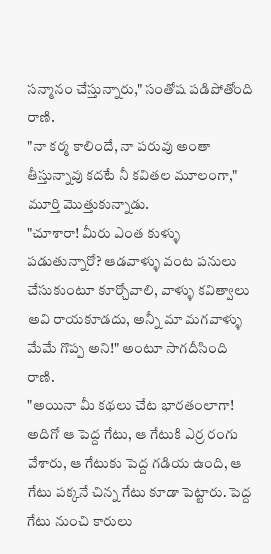సన్మానం చేస్తున్నారు," సంతోష పడిపోతోంది రాణి.
"నా కర్మ కాలిందే, నా పరువు అంతా తీస్తున్నావు కదటే నీ కవితల మూలంగా," మూర్తి మొత్తుకున్నాడు.
"చూశారా! మీరు ఎంత కుళ్ళు పడుతున్నారో? ఆడవాళ్ళు వంట పనులు చేసుకుంటూ కూర్చోవాలి, వాళ్ళు కవిత్వాలు అవి రాయకూడదు, అన్నీ మా మగవాళ్ళు మేమే గొప్ప అని!" అంటూ సాగదీసింది రాణి.
"అయినా మీ కథలు చేట భారతంలాగా! అదిగో ఆ పెద్ద గేటు, ఆ గేటుకి ఎర్ర రంగు వేశారు, ఆ గేటుకు పెద్ద గడియ ఉంది, ఆ గేటు పక్కనే చిన్న గేటు కూడా పెట్టారు. పెద్ద గేటు నుంచి కారులు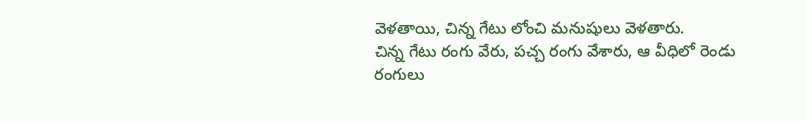వెళతాయి, చిన్న గేటు లోంచి మనుషులు వెళతారు.
చిన్న గేటు రంగు వేరు, పచ్చ రంగు వేశారు, ఆ వీధిలో రెండు రంగులు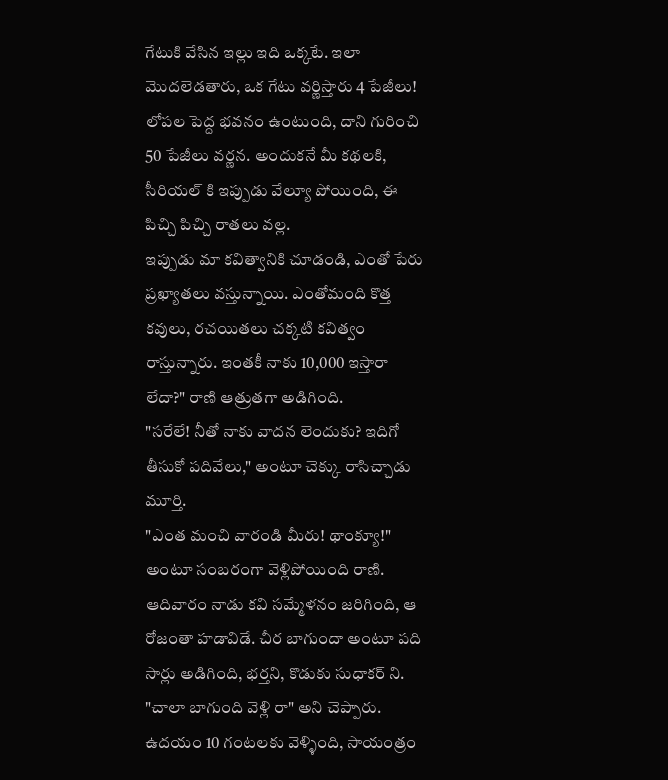గేటుకి వేసిన ఇల్లు ఇది ఒక్కటే. ఇలా మొదలెడతారు, ఒక గేటు వర్ణిస్తారు 4 పేజీలు!
లోపల పెద్ద భవనం ఉంటుంది, దాని గురించి 50 పేజీలు వర్ణన. అందుకనే మీ కథలకి, సీరియల్ కి ఇప్పుడు వేల్యూ పోయింది, ఈ పిచ్చి పిచ్చి రాతలు వల్ల.
ఇప్పుడు మా కవిత్వానికి చూడండి, ఎంతో పేరు ప్రఖ్యాతలు వస్తున్నాయి. ఎంతోమంది కొత్త కవులు, రచయితలు చక్కటి కవిత్వం రాస్తున్నారు. ఇంతకీ నాకు 10,000 ఇస్తారా లేదా?" రాణి ఆత్రుతగా అడిగింది.
"సరేలే! నీతో నాకు వాదన లెందుకు? ఇదిగో తీసుకో పదివేలు," అంటూ చెక్కు రాసిచ్చాడు మూర్తి.
"ఎంత మంచి వారండి మీరు! థాంక్యూ!" అంటూ సంబరంగా వెళ్లిపోయింది రాణి.
ఆదివారం నాడు కవి సమ్మేళనం జరిగింది, ఆ రోజంతా హడావిడే. చీర బాగుందా అంటూ పది సార్లు అడిగింది, భర్తని, కొడుకు సుధాకర్ ని. "చాలా బాగుంది వెళ్లి రా" అని చెప్పారు.
ఉదయం 10 గంటలకు వెళ్ళింది, సాయంత్రం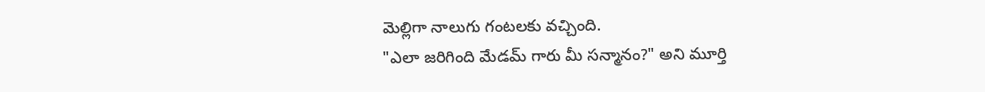మెల్లిగా నాలుగు గంటలకు వచ్చింది.
"ఎలా జరిగింది మేడమ్ గారు మీ సన్మానం?" అని మూర్తి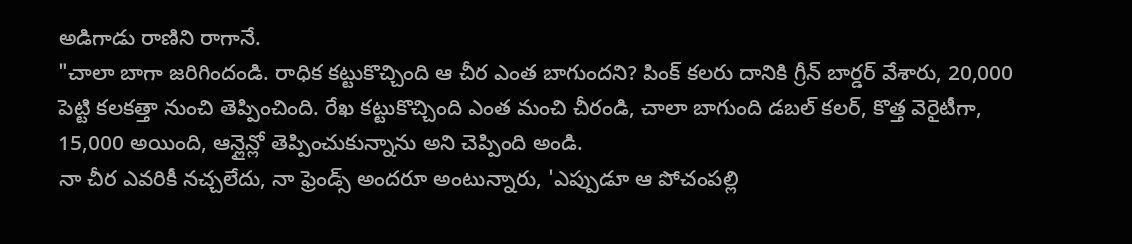అడిగాడు రాణిని రాగానే.
"చాలా బాగా జరిగిందండి. రాధిక కట్టుకొచ్చింది ఆ చీర ఎంత బాగుందని? పింక్ కలరు దానికి గ్రీన్ బార్డర్ వేశారు, 20,000 పెట్టి కలకత్తా నుంచి తెప్పించింది. రేఖ కట్టుకొచ్చింది ఎంత మంచి చీరండి, చాలా బాగుంది డబల్ కలర్, కొత్త వెరైటీగా, 15,000 అయింది, ఆన్లైన్లో తెప్పించుకున్నాను అని చెప్పింది అండి.
నా చీర ఎవరికీ నచ్చలేదు, నా ఫ్రెండ్స్ అందరూ అంటున్నారు, 'ఎప్పుడూ ఆ పోచంపల్లి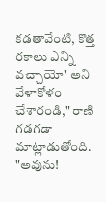కడతావేంటి, కొత్త రకాలు ఎన్ని వచ్చాయో' అని వేళాకోళం చేశారండి," రాణి గడగడా మాట్లాడుతోంది.
"అవును!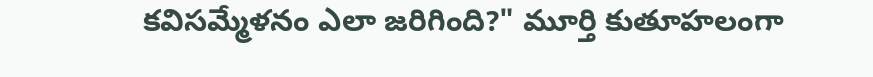కవిసమ్మేళనం ఎలా జరిగింది?" మూర్తి కుతూహలంగా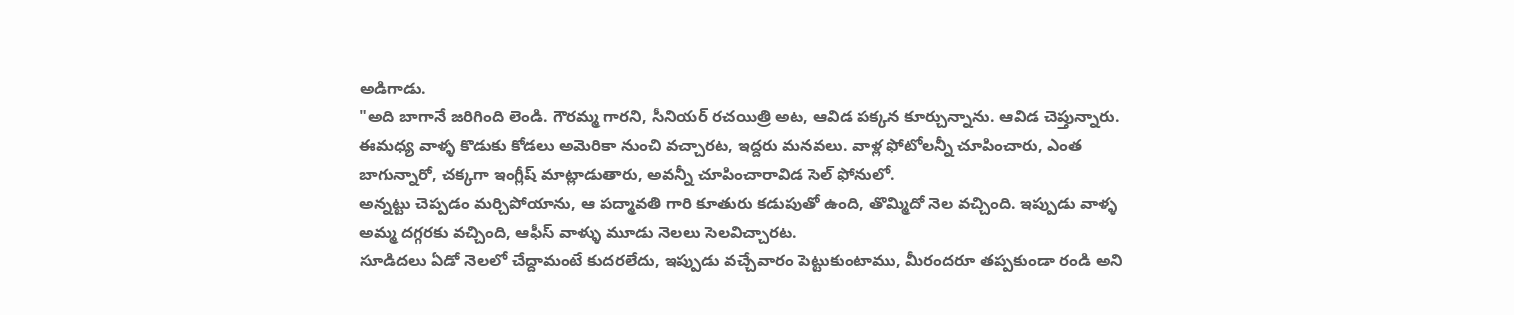అడిగాడు.
"అది బాగానే జరిగింది లెండి. గౌరమ్మ గారని, సీనియర్ రచయిత్రి అట, ఆవిడ పక్కన కూర్చున్నాను. ఆవిడ చెప్తున్నారు. ఈమధ్య వాళ్ళ కొడుకు కోడలు అమెరికా నుంచి వచ్చారట, ఇద్దరు మనవలు. వాళ్ల ఫోటోలన్నీ చూపించారు, ఎంత బాగున్నారో, చక్కగా ఇంగ్లీష్ మాట్లాడుతారు, అవన్నీ చూపించారావిడ సెల్ ఫోనులో.
అన్నట్టు చెప్పడం మర్చిపోయాను, ఆ పద్మావతి గారి కూతురు కడుపుతో ఉంది, తొమ్మిదో నెల వచ్చింది. ఇప్పుడు వాళ్ళ అమ్మ దగ్గరకు వచ్చింది, ఆఫీస్ వాళ్ళు మూడు నెలలు సెలవిచ్చారట.
సూడిదలు ఏడో నెలలో చేద్దామంటే కుదరలేదు, ఇప్పుడు వచ్చేవారం పెట్టుకుంటాము, మీరందరూ తప్పకుండా రండి అని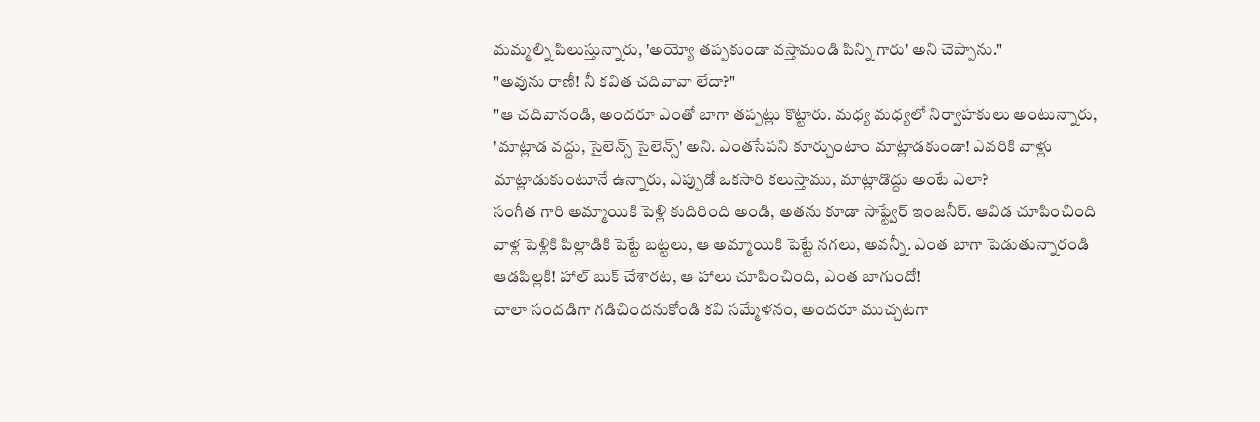మమ్మల్ని పిలుస్తున్నారు, 'అయ్యో తప్పకుండా వస్తామండి పిన్ని గారు' అని చెప్పాను."
"అవును రాణీ! నీ కవిత చదివావా లేదా?"
"ఆ చదివానండి, అందరూ ఎంతో బాగా తప్పట్లు కొట్టారు. మధ్య మధ్యలో నిర్వాహకులు అంటున్నారు, 'మాట్లాడ వద్దు, సైలెన్స్ సైలెన్స్' అని. ఎంతసేపని కూర్చుంటాం మాట్లాడకుండా! ఎవరికి వాళ్లు మాట్లాడుకుంటూనే ఉన్నారు, ఎప్పుడో ఒకసారి కలుస్తాము, మాట్లాడొద్దు అంటే ఎలా?
సంగీత గారి అమ్మాయికి పెళ్లి కుదిరింది అండి, అతను కూడా సాఫ్ట్వేర్ ఇంజనీర్. ఆవిడ చూపించింది వాళ్ల పెళ్లికి పిల్లాడికి పెట్టే బట్టలు, ఆ అమ్మాయికి పెట్టే నగలు, అవన్నీ. ఎంత బాగా పెడుతున్నారండి ఆడపిల్లకి! హాల్ బుక్ చేశారట, ఆ హాలు చూపించింది, ఎంత బాగుందో!
చాలా సందడిగా గడిచిందనుకోండి కవి సమ్మేళనం, అందరూ ముచ్చటగా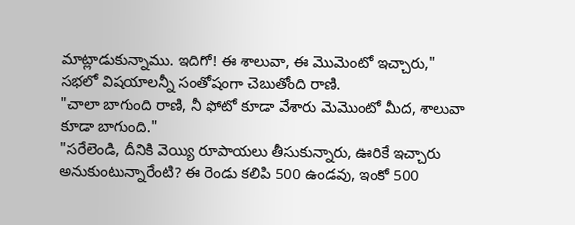మాట్లాడుకున్నాము. ఇదిగో! ఈ శాలువా, ఈ మొమెంటో ఇచ్చారు," సభలో విషయాలన్నీ సంతోషంగా చెబుతోంది రాణి.
"చాలా బాగుంది రాణి, నీ ఫోటో కూడా వేశారు మెమొంటో మీద, శాలువా కూడా బాగుంది."
"సరేలెండి, దీనికి వెయ్యి రూపాయలు తీసుకున్నారు, ఊరికే ఇచ్చారు అనుకుంటున్నారేంటి? ఈ రెండు కలిపి 500 ఉండవు, ఇంకో 500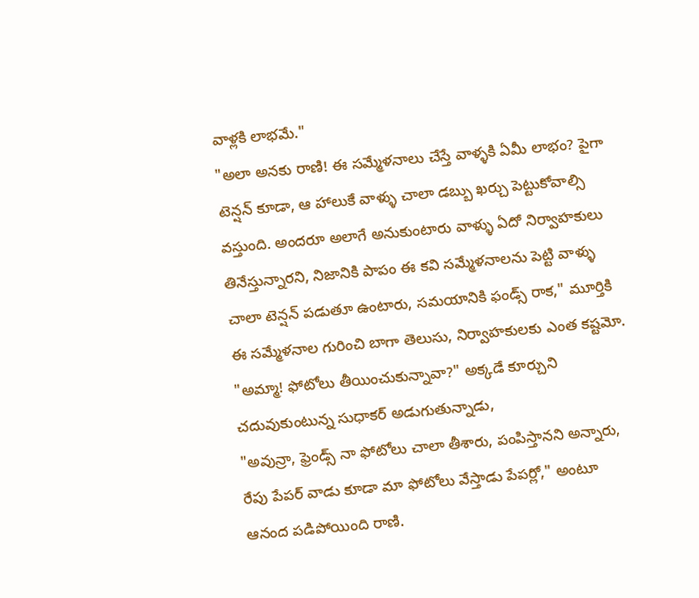వాళ్లకి లాభమే."
"అలా అనకు రాణి! ఈ సమ్మేళనాలు చేస్తే వాళ్ళకి ఏమీ లాభం? పైగా టెన్షన్ కూడా, ఆ హాలుకే వాళ్ళు చాలా డబ్బు ఖర్చు పెట్టుకోవాల్సి వస్తుంది. అందరూ అలాగే అనుకుంటారు వాళ్ళు ఏదో నిర్వాహకులు తినేస్తున్నారని, నిజానికి పాపం ఈ కవి సమ్మేళనాలను పెట్టి వాళ్ళు చాలా టెన్షన్ పడుతూ ఉంటారు, సమయానికి ఫండ్స్ రాక," మూర్తికి ఈ సమ్మేళనాల గురించి బాగా తెలుసు, నిర్వాహకులకు ఎంత కష్టమో.
"అమ్మా! ఫోటోలు తీయించుకున్నావా?" అక్కడే కూర్చుని చదువుకుంటున్న సుధాకర్ అడుగుతున్నాడు,
"అవున్రా, ఫ్రెండ్స్ నా ఫోటోలు చాలా తీశారు, పంపిస్తానని అన్నారు, రేపు పేపర్ వాడు కూడా మా ఫోటోలు వేస్తాడు పేపర్లో," అంటూ ఆనంద పడిపోయింది రాణి.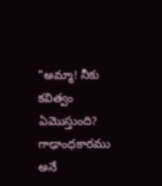"అమ్మా! నీకు కవిత్వం ఏమొస్తుంది? గాఢాంధకారము అనే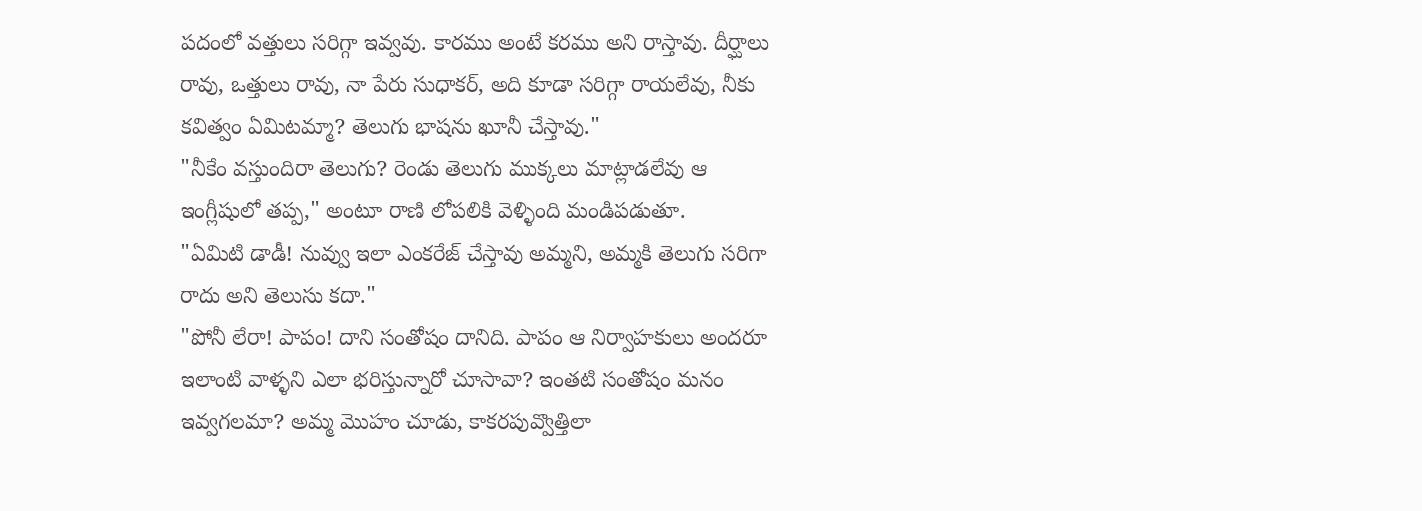పదంలో వత్తులు సరిగ్గా ఇవ్వవు. కారము అంటే కరము అని రాస్తావు. దీర్ఘాలు రావు, ఒత్తులు రావు, నా పేరు సుధాకర్, అది కూడా సరిగ్గా రాయలేవు, నీకు కవిత్వం ఏమిటమ్మా? తెలుగు భాషను ఖూనీ చేస్తావు."
"నీకేం వస్తుందిరా తెలుగు? రెండు తెలుగు ముక్కలు మాట్లాడలేవు ఆ ఇంగ్లీషులో తప్ప," అంటూ రాణి లోపలికి వెళ్ళింది మండిపడుతూ.
"ఏమిటి డాడీ! నువ్వు ఇలా ఎంకరేజ్ చేస్తావు అమ్మని, అమ్మకి తెలుగు సరిగా రాదు అని తెలుసు కదా."
"పోనీ లేరా! పాపం! దాని సంతోషం దానిది. పాపం ఆ నిర్వాహకులు అందరూ ఇలాంటి వాళ్ళని ఎలా భరిస్తున్నారో చూసావా? ఇంతటి సంతోషం మనం ఇవ్వగలమా? అమ్మ మొహం చూడు, కాకరపువ్వొత్తిలా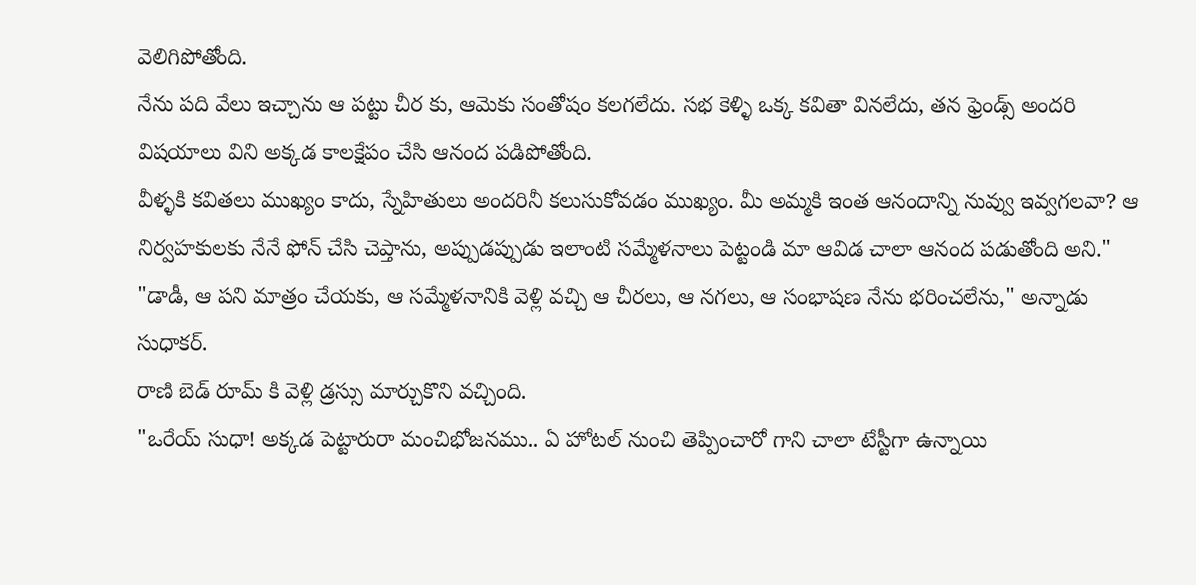వెలిగిపోతోంది.
నేను పది వేలు ఇచ్చాను ఆ పట్టు చీర కు, ఆమెకు సంతోషం కలగలేదు. సభ కెళ్ళి ఒక్క కవితా వినలేదు, తన ఫ్రెండ్స్ అందరి విషయాలు విని అక్కడ కాలక్షేపం చేసి ఆనంద పడిపోతోంది.
వీళ్ళకి కవితలు ముఖ్యం కాదు, స్నేహితులు అందరినీ కలుసుకోవడం ముఖ్యం. మీ అమ్మకి ఇంత ఆనందాన్ని నువ్వు ఇవ్వగలవా? ఆ నిర్వహకులకు నేనే ఫోన్ చేసి చెప్తాను, అప్పుడప్పుడు ఇలాంటి సమ్మేళనాలు పెట్టండి మా ఆవిడ చాలా ఆనంద పడుతోంది అని."
"డాడీ, ఆ పని మాత్రం చేయకు, ఆ సమ్మేళనానికి వెళ్లి వచ్చి ఆ చీరలు, ఆ నగలు, ఆ సంభాషణ నేను భరించలేను," అన్నాడు సుధాకర్.
రాణి బెడ్ రూమ్ కి వెళ్లి డ్రస్సు మార్చుకొని వచ్చింది.
"ఒరేయ్ సుధా! అక్కడ పెట్టారురా మంచిభోజనము.. ఏ హోటల్ నుంచి తెప్పించారో గాని చాలా టేస్టీగా ఉన్నాయి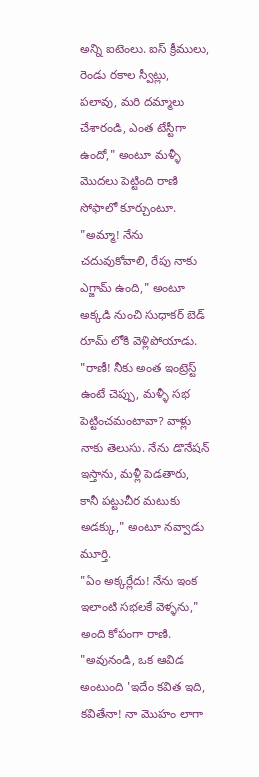అన్ని ఐటెంలు. ఐస్ క్రీములు, రెండు రకాల స్వీట్లు, పలావు, మరి దమ్మాలు చేశారండి, ఎంత టేస్టీగా ఉందో," అంటూ మళ్ళీ మొదలు పెట్టింది రాణి సోఫాలో కూర్చుంటూ.
"అమ్మా! నేను చదువుకోవాలి, రేపు నాకు ఎగ్జామ్ ఉంది," అంటూ అక్కడి నుంచి సుధాకర్ బెడ్ రూమ్ లోకి వెళ్లిపోయాడు.
"రాణీ! నీకు అంత ఇంట్రెస్ట్ ఉంటే చెప్పు, మళ్ళీ సభ పెట్టించమంటావా? వాళ్లు నాకు తెలుసు. నేను డొనేషన్ ఇస్తాను, మళ్లీ పెడతారు, కానీ పట్టుచీర మటుకు అడక్కు," అంటూ నవ్వాడు మూర్తి.
"ఏం అక్కర్లేదు! నేను ఇంక ఇలాంటి సభలకే వెళ్ళను," అంది కోపంగా రాణి.
"అవునండి, ఒక ఆవిడ అంటుంది 'ఇదేం కవిత ఇది, కవితేనా! నా మొహం లాగా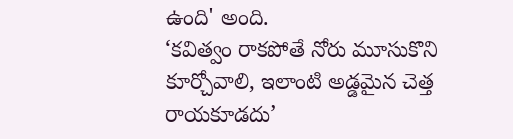ఉంది' అంది.
‘కవిత్వం రాకపోతే నోరు మూసుకొని కూర్చోవాలి, ఇలాంటి అడ్డమైన చెత్త రాయకూడదు’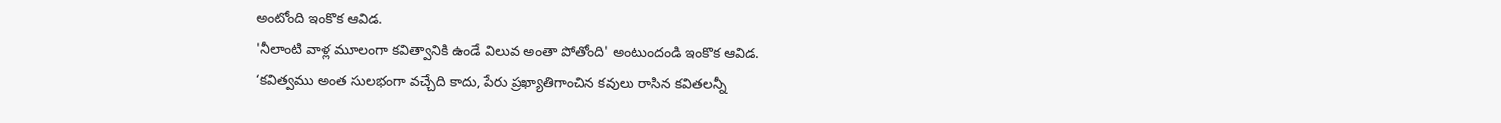అంటోంది ఇంకొక ఆవిడ.
'నీలాంటి వాళ్ల మూలంగా కవిత్వానికి ఉండే విలువ అంతా పోతోంది' అంటుందండి ఇంకొక ఆవిడ.
‘కవిత్వము అంత సులభంగా వచ్చేది కాదు, పేరు ప్రఖ్యాతిగాంచిన కవులు రాసిన కవితలన్నీ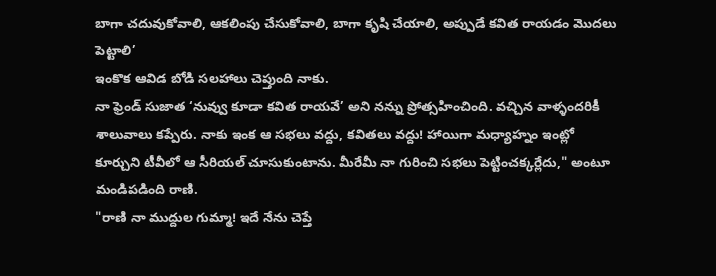బాగా చదువుకోవాలి, ఆకలింపు చేసుకోవాలి, బాగా కృషి చేయాలి, అప్పుడే కవిత రాయడం మొదలు పెట్టాలి’
ఇంకొక ఆవిడ బోడి సలహాలు చెప్తుంది నాకు.
నా ఫ్రెండ్ సుజాత ‘నువ్వు కూడా కవిత రాయవే’ అని నన్ను ప్రోత్సహించింది. వచ్చిన వాళ్ళందరికీ శాలువాలు కప్పేరు. నాకు ఇంక ఆ సభలు వద్దు, కవితలు వద్దు! హాయిగా మధ్యాహ్నం ఇంట్లో కూర్చుని టీవీలో ఆ సీరియల్ చూసుకుంటాను. మీరేమీ నా గురించి సభలు పెట్టించక్కర్లేదు," అంటూ మండిపడింది రాణి.
"రాణి నా ముద్దుల గుమ్మా! ఇదే నేను చెప్తే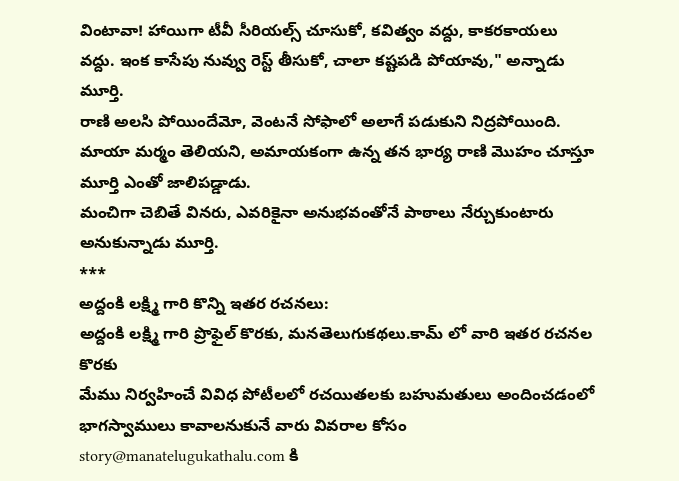వింటావా! హాయిగా టీవీ సీరియల్స్ చూసుకో, కవిత్వం వద్దు, కాకరకాయలు వద్దు. ఇంక కాసేపు నువ్వు రెస్ట్ తీసుకో, చాలా కష్టపడి పోయావు," అన్నాడు మూర్తి.
రాణి అలసి పోయిందేమో, వెంటనే సోఫాలో అలాగే పడుకుని నిద్రపోయింది.
మాయా మర్మం తెలియని, అమాయకంగా ఉన్న తన భార్య రాణి మొహం చూస్తూ మూర్తి ఎంతో జాలిపడ్డాడు.
మంచిగా చెబితే వినరు, ఎవరికైనా అనుభవంతోనే పాఠాలు నేర్చుకుంటారు అనుకున్నాడు మూర్తి.
***
అద్దంకి లక్ష్మి గారి కొన్ని ఇతర రచనలు:
అద్దంకి లక్ష్మి గారి ప్రొఫైల్ కొరకు, మనతెలుగుకథలు.కామ్ లో వారి ఇతర రచనల కొరకు
మేము నిర్వహించే వివిధ పోటీలలో రచయితలకు బహుమతులు అందించడంలో భాగస్వాములు కావాలనుకునే వారు వివరాల కోసం story@manatelugukathalu.com కి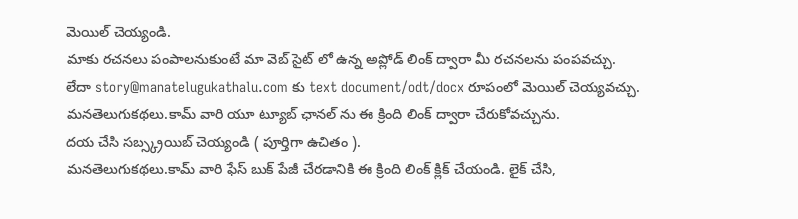మెయిల్ చెయ్యండి.
మాకు రచనలు పంపాలనుకుంటే మా వెబ్ సైట్ లో ఉన్న అప్లోడ్ లింక్ ద్వారా మీ రచనలను పంపవచ్చు.
లేదా story@manatelugukathalu.com కు text document/odt/docx రూపంలో మెయిల్ చెయ్యవచ్చు.
మనతెలుగుకథలు.కామ్ వారి యూ ట్యూబ్ ఛానల్ ను ఈ క్రింది లింక్ ద్వారా చేరుకోవచ్చును.
దయ చేసి సబ్స్క్రయిబ్ చెయ్యండి ( పూర్తిగా ఉచితం ).
మనతెలుగుకథలు.కామ్ వారి ఫేస్ బుక్ పేజీ చేరడానికి ఈ క్రింది లింక్ క్లిక్ చేయండి. లైక్ చేసి,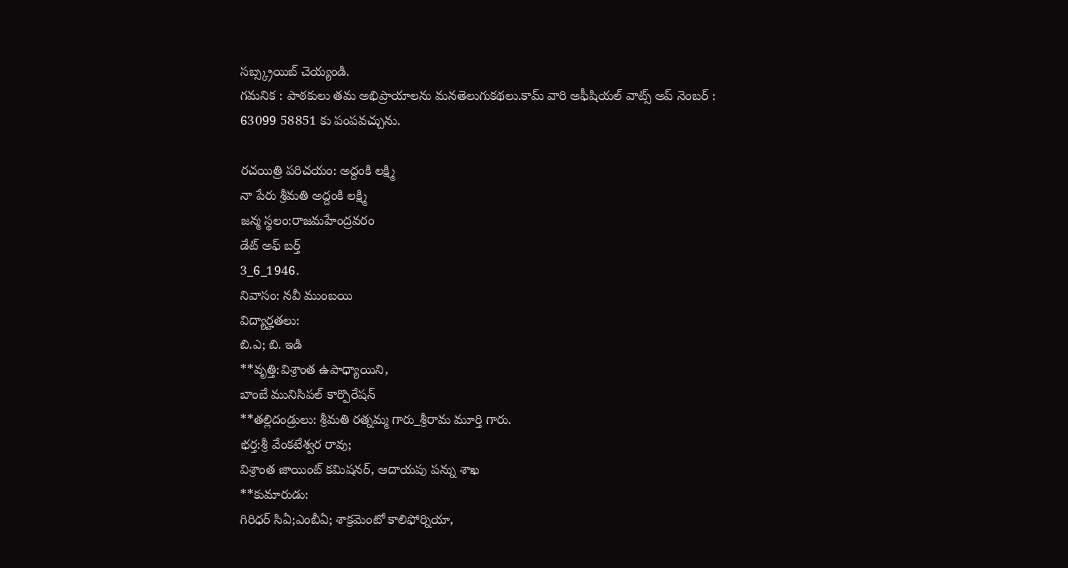సబ్స్క్రయిబ్ చెయ్యండి.
గమనిక : పాఠకులు తమ అభిప్రాయాలను మనతెలుగుకథలు.కామ్ వారి అఫీషియల్ వాట్స్ అప్ నెంబర్ : 63099 58851 కు పంపవచ్చును.

రచయిత్రి పరిచయం: అద్దంకి లక్ష్మి
నా పేరు శ్రీమతి అద్దంకి లక్ష్మి
జన్మ స్థలం:రాజమహేంద్రవరం
డేట్ అఫ్ బర్త్
3_6_1946.
నివాసం: నవీ ముంబయి
విద్యార్హతలు:
బి.ఎ; బి. ఇడి
**వృత్తి:విశ్రాంత ఉపాధ్యాయిని,
బాంబే మునిసిపల్ కార్పొరేషన్
**తల్లిదండ్రులు: శ్రీమతి రత్నమ్మ గారు_శ్రీరామ మూర్తి గారు.
భర్త:శ్రీ వేంకటేశ్వర రావు;
విశ్రాంత జాయింట్ కమిషనర్, ఆదాయపు పన్ను శాఖ
**కుమారుడు:
గిరిధర్ సిఏ;ఎంబీఏ; శాక్రమెంటో కాలిఫోర్నియా,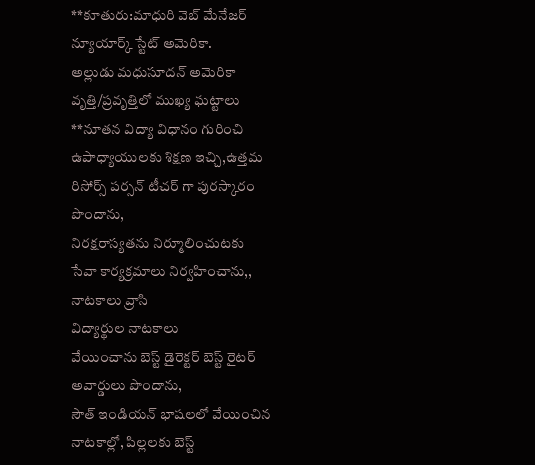**కూతురు:మాధురి వెబ్ మేనేజర్ న్యూయార్క్ స్టేట్ అమెరికా.
అల్లుడు మధుసూదన్ అమెరికా
వృత్తి/ప్రవృత్తిలో ముఖ్య ఘట్టాలు
**నూతన విద్యా విధానం గురించి ఉపాధ్యాయులకు శిక్షణ ఇచ్చి,ఉత్తమ రిసోర్స్ పర్సన్ టీచర్ గా పురస్కారం పొందాను,
నిరక్షరాస్యతను నిర్మూలించుటకు
సేవా కార్యక్రమాలు నిర్వహించాను,,
నాటకాలు వ్రాసి
విద్యార్థుల నాటకాలు
వేయించాను బెస్ట్ డైరెక్టర్ బెస్ట్ రైటర్ అవార్డులు పొందాను,
సౌత్ ఇండియన్ భాషలలో వేయించిన నాటకాల్లో, పిల్లలకు బెస్ట్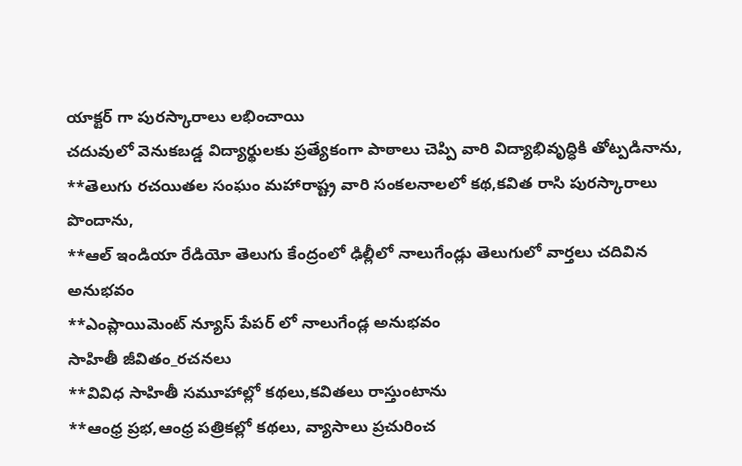యాక్టర్ గా పురస్కారాలు లభించాయి
చదువులో వెనుకబడ్డ విద్యార్థులకు ప్రత్యేకంగా పాఠాలు చెప్పి వారి విద్యాభివృద్ధికి తోట్పడినాను,
**తెలుగు రచయితల సంఘం మహారాష్ట్ర వారి సంకలనాలలో కథ,కవిత రాసి పురస్కారాలు పొందాను,
**ఆల్ ఇండియా రేడియో తెలుగు కేంద్రంలో ఢిల్లీలో నాలుగేండ్లు తెలుగులో వార్తలు చదివిన అనుభవం
**ఎంప్లాయిమెంట్ న్యూస్ పేపర్ లో నాలుగేండ్ల అనుభవం
సాహితీ జీవితం_రచనలు
**వివిధ సాహితీ సమూహాల్లో కథలు,కవితలు రాస్తుంటాను
**ఆంధ్ర ప్రభ,ఆంధ్ర పత్రికల్లో కథలు, వ్యాసాలు ప్రచురించ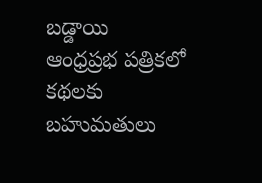బడ్డాయి
ఆంధ్రప్రభ పత్రికలో కథలకు బహుమతులు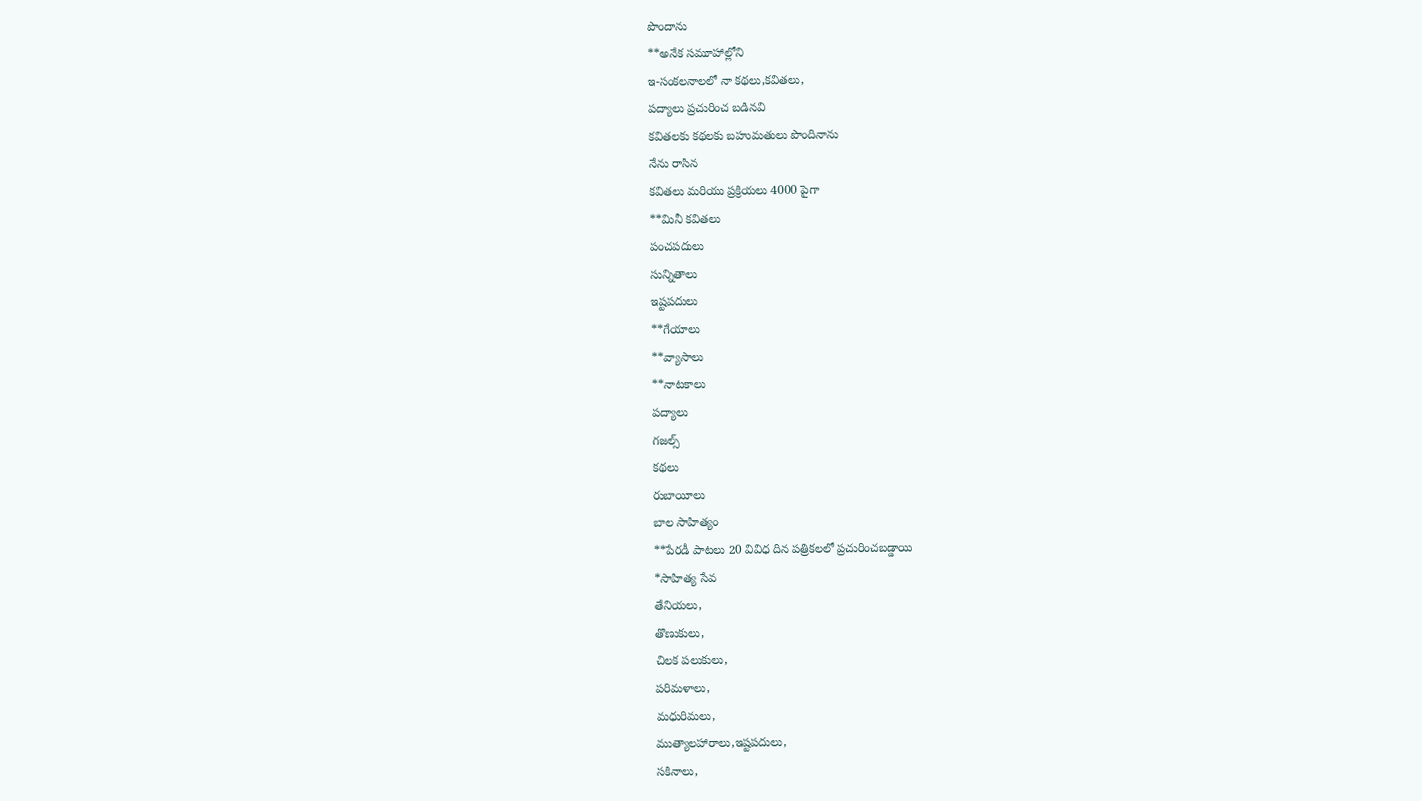పొందాను
**అనేక సమూహాల్లోని
ఇ-సంకలనాలలో నా కథలు,కవితలు,
పద్యాలు ప్రచురించ బడినవి
కవితలకు కథలకు బహుమతులు పొందినాను
నేను రాసిన
కవితలు మరియు ప్రక్రియలు 4000 పైగా
**మినీ కవితలు
పంచపదులు
సున్నితాలు
ఇష్టపదులు
**గేయాలు
**వ్యాసాలు
**నాటకాలు
పద్యాలు
గజల్స్
కథలు
రుబాయీలు
బాల సాహిత్యం
**పేరడీ పాటలు 20 వివిధ దిన పత్రికలలో ప్రచురించబడ్డాయి
*సాహిత్య సేవ
తేనియలు,
తొణుకులు,
చిలక పలుకులు,
పరిమళాలు,
మధురిమలు,
ముత్యాలహారాలు,ఇష్టపదులు,
సకినాలు,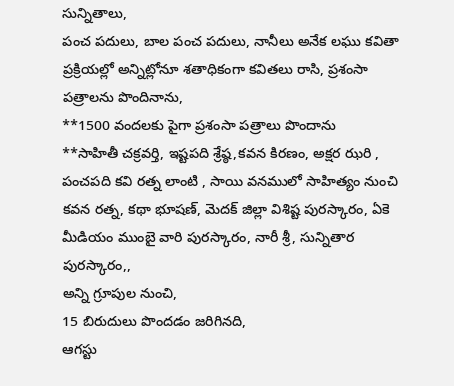సున్నితాలు,
పంచ పదులు, బాల పంచ పదులు, నానీలు అనేక లఘు కవితా ప్రక్రియల్లో అన్నిట్లోనూ శతాధికంగా కవితలు రాసి, ప్రశంసా పత్రాలను పొందినాను,
**1500 వందలకు పైగా ప్రశంసా పత్రాలు పొందాను
**సాహితీ చక్రవర్తి, ఇష్టపది శ్రేష్ఠ,కవన కిరణం, అక్షర ఝరి , పంచపది కవి రత్న లాంటి , సాయి వనములో సాహిత్యం నుంచి కవన రత్న, కథా భూషణ్, మెదక్ జిల్లా విశిష్ట పురస్కారం, ఏకె మీడియం ముంబై వారి పురస్కారం, నారీ శ్రీ, సున్నితార పురస్కారం,,
అన్ని గ్రూపుల నుంచి,
15 బిరుదులు పొందడం జరిగినది,
ఆగస్టు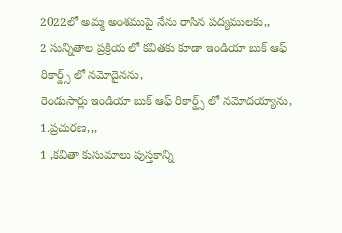2022లో అమ్మ అంశముపై నేను రాసిన పద్యములకు,,
2 సున్నితాల ప్రక్రియ లో కవితకు కూడా ఇండియా బుక్ ఆఫ్ రికార్డ్స్ లో నమోదైనను,
రెండుసార్లు ఇండియా బుక్ ఆఫ్ రికార్డ్స్ లో నమోదయ్యాను,
1.ప్రచురణ,,,
1 ,కవితా కుసుమాలు పుస్తకాన్ని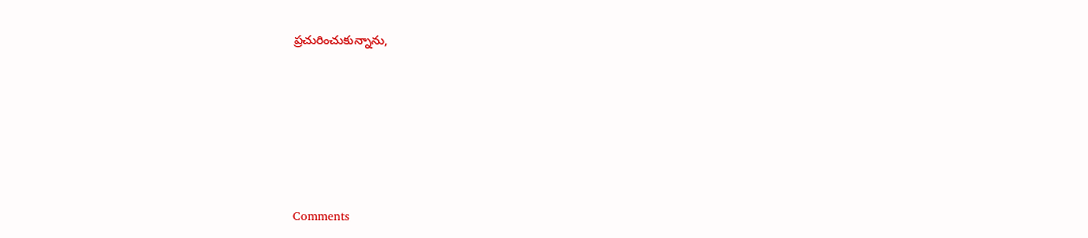ప్రచురించుకున్నాను,










Comments